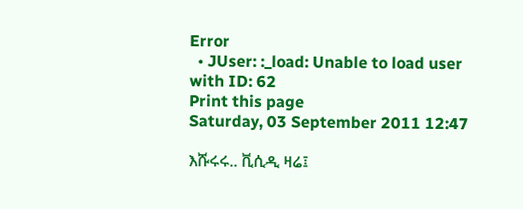Error
  • JUser: :_load: Unable to load user with ID: 62
Print this page
Saturday, 03 September 2011 12:47

እሹሩሩ.. ቪሲዲ ዛሬ፤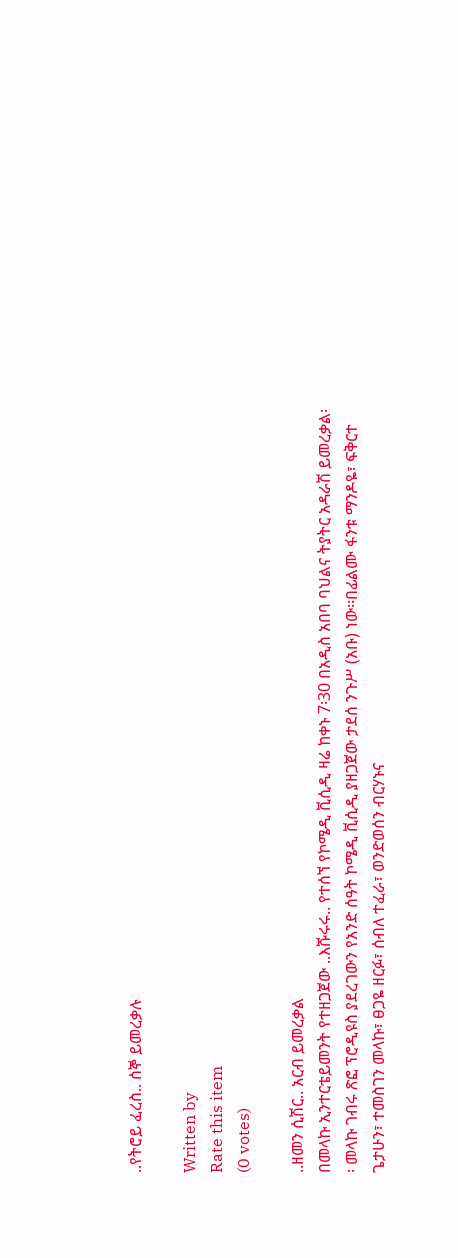..የትሮይ ፈረስ.. ሰኞ ይመረቃሉ

Written by
Rate this item
(0 votes)

..ዘመን ሲሽር.. አርብ ይመረቃል
በመላኩ ኢንተርቴይመንት የተዘጋጀው ..እሹሩሩ.. የተሰኘ የኮሜዲ ቪሲዲ ዛሬ ከቀኑ 7፡30 በአዲስ አበባ ባህልና ትያትር አዳራሽ ይመረቃል፡፡ መላኩ ገብሩ ጽፎ ፕሮዲዩስ ያደረገውን የአንድ ሰዓት ኮሜዲ ቪሲዲ ያዘጋጀው ታደሰ ንጉሥ (አቡ) ነው፡፡በፊልሙ ፋንቱ ማንዶዬ፣ ፍቅርተ ጌታሁን፣ ተመስገን መላኩ፣ ፀጋዬ ዘርፉ፣ ሰብለ ተፈራ፣ ወንድወሰን ብርሃኑና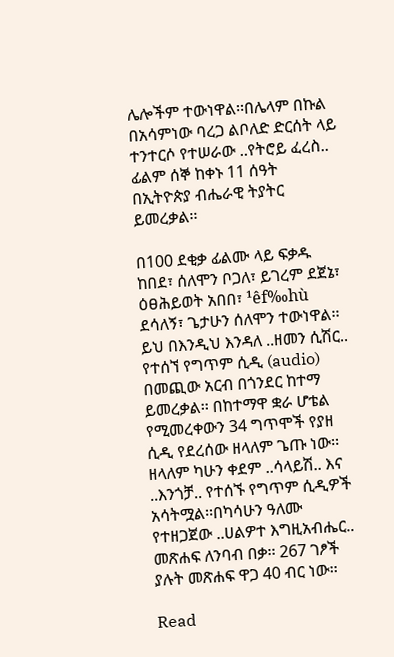ሌሎችም ተውነዋል፡፡በሌላም በኩል በአሳምነው ባረጋ ልቦለድ ድርሰት ላይ ተንተርሶ የተሠራው ..የትሮይ ፈረስ.. ፊልም ሰኞ ከቀኑ 11 ሰዓት በኢትዮጵያ ብሔራዊ ትያትር ይመረቃል፡፡

በ100 ደቂቃ ፊልሙ ላይ ፍቃዱ ከበደ፣ ሰለሞን ቦጋለ፣ ይገረም ደጀኔ፣ ዕፀሕይወት አበበ፣ ¹êf‰hù ደሳለኝ፣ ጌታሁን ሰለሞን ተውነዋል፡፡ይህ በእንዲህ እንዳለ ..ዘመን ሲሽር.. የተሰኘ የግጥም ሲዲ (audio) በመጪው አርብ በጎንደር ከተማ ይመረቃል፡፡ በከተማዋ ቋራ ሆቴል የሚመረቀውን 34 ግጥሞች የያዘ ሲዲ የደረሰው ዘላለም ጌጡ ነው፡፡ ዘላለም ካሁን ቀደም ..ሳላይሽ.. እና ..እንጎቻ.. የተሰኙ የግጥም ሲዲዎች አሳትሟል፡፡በካሳሁን ዓለሙ የተዘጋጀው ..ሀልዎተ እግዚአብሔር.. መጽሐፍ ለንባብ በቃ፡፡ 267 ገፆች ያሉት መጽሐፍ ዋጋ 40 ብር ነው፡፡

Read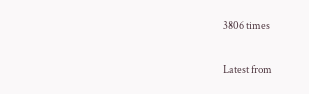3806 times

Latest from